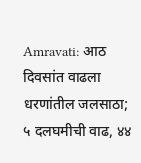Amravati: आठ दिवसांत वाढला धरणांतील जलसाठा; ५ दलघमीची वाढ, ४४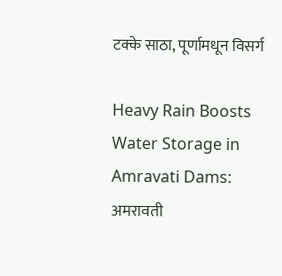टक्के साठा, पूर्णामधून विसर्ग

Heavy Rain Boosts Water Storage in Amravati Dams: अमरावती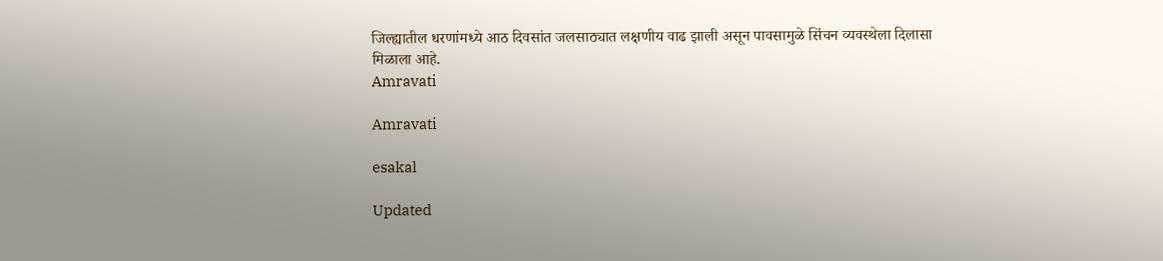जिल्ह्यातील धरणांमध्ये आठ दिवसांत जलसाठ्यात लक्षणीय वाढ झाली असून पावसामुळे सिंचन व्यवस्थेला दिलासा मिळाला आहे.
Amravati

Amravati

esakal

Updated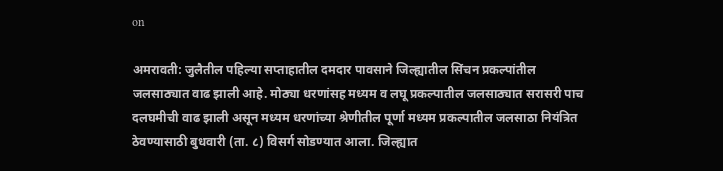on

अमरावती: जुलैतील पहिल्या सप्ताहातील दमदार पावसाने जिल्ह्यातील सिंचन प्रकल्पांतील जलसाठ्यात वाढ झाली आहे. मोठ्या धरणांसह मध्यम व लघू प्रकल्पातील जलसाठ्यात सरासरी पाच दलघमीची वाढ झाली असून मध्यम धरणांच्या श्रेणीतील पूर्णा मध्यम प्रकल्पातील जलसाठा नियंत्रित ठेवण्यासाठी बुधवारी (ता. ८) विसर्ग सोडण्यात आला. जिल्ह्यात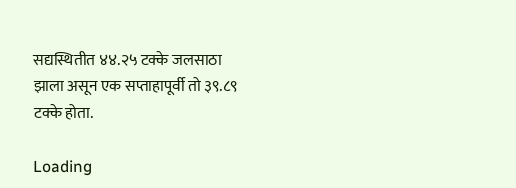सद्यस्थितीत ४४.२५ टक्के जलसाठा झाला असून एक सप्ताहापूर्वी तो ३९.८९ टक्के होता.

Loading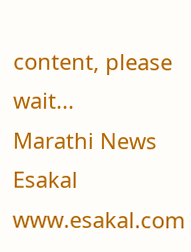content, please wait...
Marathi News Esakal
www.esakal.com